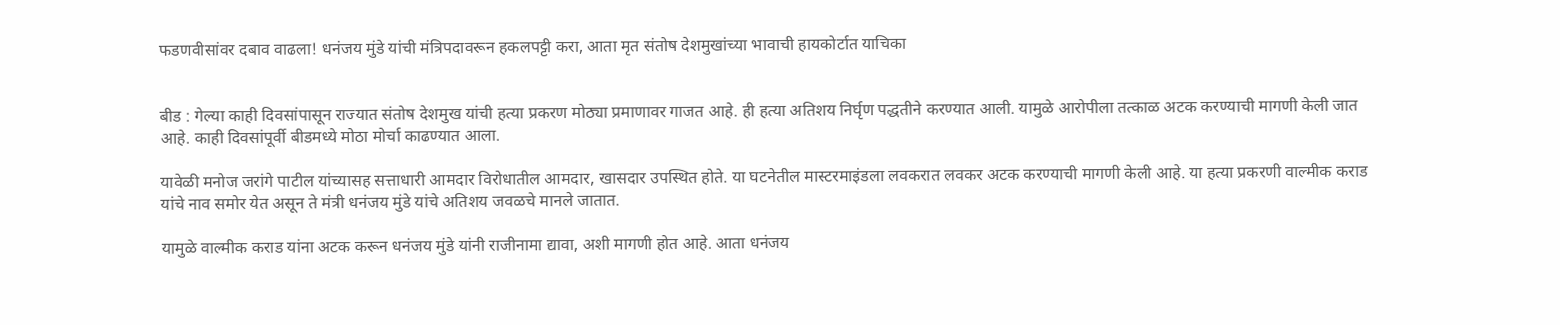फडणवीसांवर दबाव वाढला! धनंजय मुंडे यांची मंत्रिपदावरून हकलपट्टी करा, आता मृत संतोष देशमुखांच्या भावाची हायकोर्टात याचिका


बीड : गेल्या काही दिवसांपासून राज्यात संतोष देशमुख यांची हत्या प्रकरण मोठ्या प्रमाणावर गाजत आहे. ही हत्या अतिशय निर्घृण पद्धतीने करण्यात आली. यामुळे आरोपीला तत्काळ अटक करण्याची मागणी केली जात आहे. काही दिवसांपूर्वी बीडमध्ये मोठा मोर्चा काढण्यात आला.

यावेळी मनोज जरांगे पाटील यांच्यासह सत्ताधारी आमदार विरोधातील आमदार, खासदार उपस्थित होते. या घटनेतील मास्टरमाइंडला लवकरात लवकर अटक करण्याची मागणी केली आहे. या हत्या प्रकरणी वाल्मीक कराड यांचे नाव समोर येत असून ते मंत्री धनंजय मुंडे यांचे अतिशय जवळचे मानले जातात.

यामुळे वाल्मीक कराड यांना अटक करून धनंजय मुंडे यांनी राजीनामा द्यावा, अशी मागणी होत आहे. आता धनंजय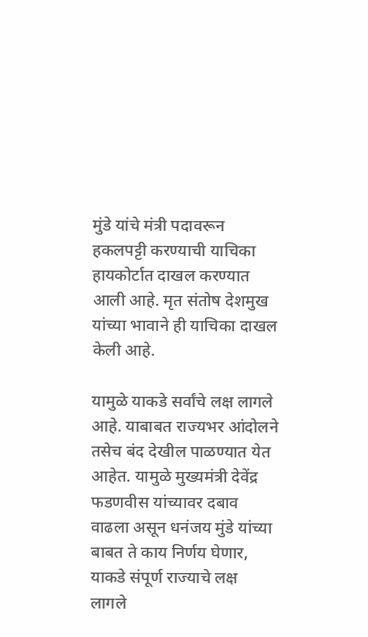मुंडे यांचे मंत्री पदावरून हकलपट्टी करण्याची याचिका हायकोर्टात दाखल करण्यात आली आहे. मृत संतोष देशमुख यांच्या भावाने ही याचिका दाखल केली आहे.

यामुळे याकडे सर्वांचे लक्ष लागले आहे. याबाबत राज्यभर आंदोलने तसेच बंद देखील पाळण्यात येत आहेत. यामुळे मुख्यमंत्री देवेंद्र फडणवीस यांच्यावर दबाव वाढला असून धनंजय मुंडे यांच्या बाबत ते काय निर्णय घेणार, याकडे संपूर्ण राज्याचे लक्ष लागले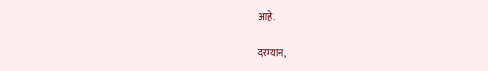आहे.

दरम्यान,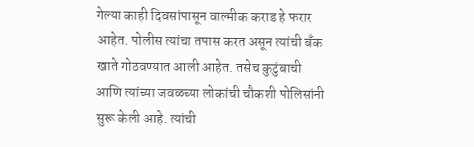गेल्या काही दिवसांपासून वाल्मीक कराड हे फरार आहेत. पोलीस त्यांचा तपास करत असून त्यांची बँक खाते गोठवण्यात आली आहेत. तसेच कुटुंबाची आणि त्यांच्या जवळच्या लोकांची चौकशी पोलिसांनी सुरू केली आहे. त्यांची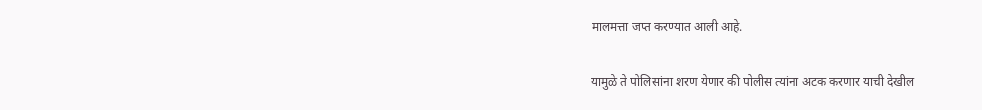मालमत्ता जप्त करण्यात आली आहे.

यामुळे ते पोलिसांना शरण येणार की पोलीस त्यांना अटक करणार याची देखील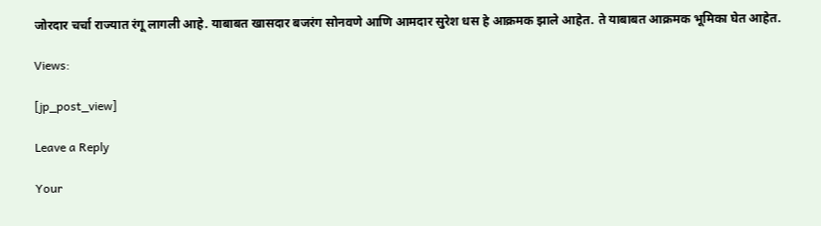जोरदार चर्चा राज्यात रंगू लागली आहे. याबाबत खासदार बजरंग सोनवणे आणि आमदार सुरेश धस हे आक्रमक झाले आहेत. ते याबाबत आक्रमक भूमिका घेत आहेत.

Views:

[jp_post_view]

Leave a Reply

Your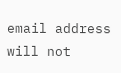email address will not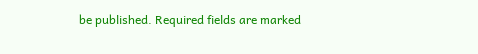be published. Required fields are marked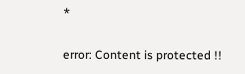*

error: Content is protected !!